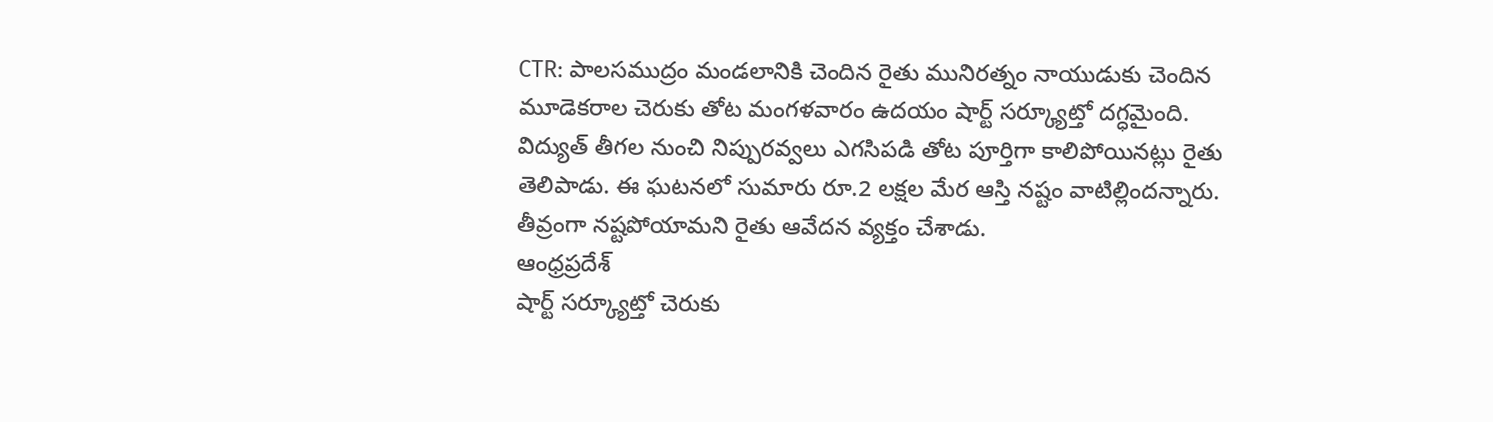CTR: పాలసముద్రం మండలానికి చెందిన రైతు మునిరత్నం నాయుడుకు చెందిన మూడెకరాల చెరుకు తోట మంగళవారం ఉదయం షార్ట్ సర్క్యూట్తో దగ్ధమైంది. విద్యుత్ తీగల నుంచి నిప్పురవ్వలు ఎగసిపడి తోట పూర్తిగా కాలిపోయినట్లు రైతు తెలిపాడు. ఈ ఘటనలో సుమారు రూ.2 లక్షల మేర ఆస్తి నష్టం వాటిల్లిందన్నారు. తీవ్రంగా నష్టపోయామని రైతు ఆవేదన వ్యక్తం చేశాడు.
ఆంధ్రప్రదేశ్
షార్ట్ సర్క్యూట్తో చెరుకు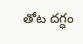తోట దగ్ధం